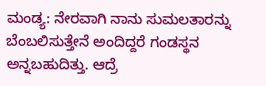ಮಂಡ್ಯ: ನೇರವಾಗಿ ನಾನು ಸುಮಲತಾರನ್ನು ಬೆಂಬಲಿಸುತ್ತೇನೆ ಅಂದಿದ್ದರೆ ಗಂಡಸ್ಥನ ಅನ್ನಬಹುದಿತ್ತು. ಆದ್ರೆ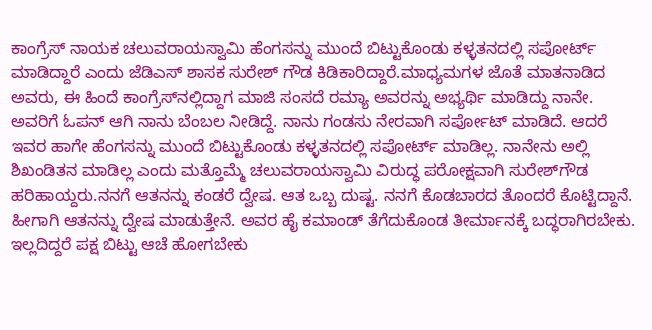ಕಾಂಗ್ರೆಸ್ ನಾಯಕ ಚಲುವರಾಯಸ್ವಾಮಿ ಹೆಂಗಸನ್ನು ಮುಂದೆ ಬಿಟ್ಟುಕೊಂಡು ಕಳ್ಳತನದಲ್ಲಿ ಸಪೋರ್ಟ್ ಮಾಡಿದ್ದಾರೆ ಎಂದು ಜೆಡಿಎಸ್ ಶಾಸಕ ಸುರೇಶ್ ಗೌಡ ಕಿಡಿಕಾರಿದ್ದಾರೆ.ಮಾಧ್ಯಮಗಳ ಜೊತೆ ಮಾತನಾಡಿದ ಅವರು, ಈ ಹಿಂದೆ ಕಾಂಗ್ರೆಸ್‍ನಲ್ಲಿದ್ದಾಗ ಮಾಜಿ ಸಂಸದೆ ರಮ್ಯಾ ಅವರನ್ನು ಅಭ್ಯರ್ಥಿ ಮಾಡಿದ್ದು ನಾನೇ. ಅವರಿಗೆ ಓಪನ್ ಆಗಿ ನಾನು ಬೆಂಬಲ ನೀಡಿದ್ದೆ. ನಾನು ಗಂಡಸು ನೇರವಾಗಿ ಸರ್ಪೋಟ್ ಮಾಡಿದೆ. ಆದರೆ ಇವರ ಹಾಗೇ ಹೆಂಗಸನ್ನು ಮುಂದೆ ಬಿಟ್ಟುಕೊಂಡು ಕಳ್ಳತನದಲ್ಲಿ ಸಪೋರ್ಟ್ ಮಾಡಿಲ್ಲ. ನಾನೇನು ಅಲ್ಲಿ ಶಿಖಂಡಿತನ ಮಾಡಿಲ್ಲ ಎಂದು ಮತ್ತೊಮ್ಮೆ ಚಲುವರಾಯಸ್ವಾಮಿ ವಿರುದ್ಧ ಪರೋಕ್ಷವಾಗಿ ಸುರೇಶ್‍ಗೌಡ ಹರಿಹಾಯ್ದರು.ನನಗೆ ಆತನನ್ನು ಕಂಡರೆ ದ್ವೇಷ. ಆತ ಒಬ್ಬ ದುಷ್ಟ. ನನಗೆ ಕೊಡಬಾರದ ತೊಂದರೆ ಕೊಟ್ಟಿದ್ದಾನೆ. ಹೀಗಾಗಿ ಆತನನ್ನು ದ್ವೇಷ ಮಾಡುತ್ತೇನೆ. ಅವರ ಹೈ ಕಮಾಂಡ್ ತೆಗೆದುಕೊಂಡ ತೀರ್ಮಾನಕ್ಕೆ ಬದ್ಧರಾಗಿರಬೇಕು. ಇಲ್ಲದಿದ್ದರೆ ಪಕ್ಷ ಬಿಟ್ಟು ಆಚೆ ಹೋಗಬೇಕು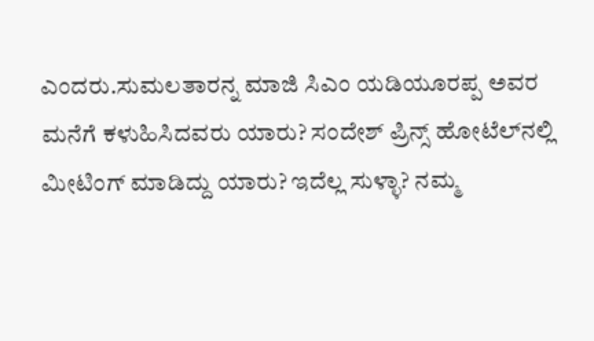ಎಂದರು.ಸುಮಲತಾರನ್ನ ಮಾಜಿ ಸಿಎಂ ಯಡಿಯೂರಪ್ಪ ಅವರ ಮನೆಗೆ ಕಳುಹಿಸಿದವರು ಯಾರು? ಸಂದೇಶ್ ಪ್ರಿನ್ಸ್ ಹೋಟೆಲ್‍ನಲ್ಲಿ ಮೀಟಿಂಗ್ ಮಾಡಿದ್ದು ಯಾರು? ಇದೆಲ್ಲ ಸುಳ್ಳಾ? ನಮ್ಮ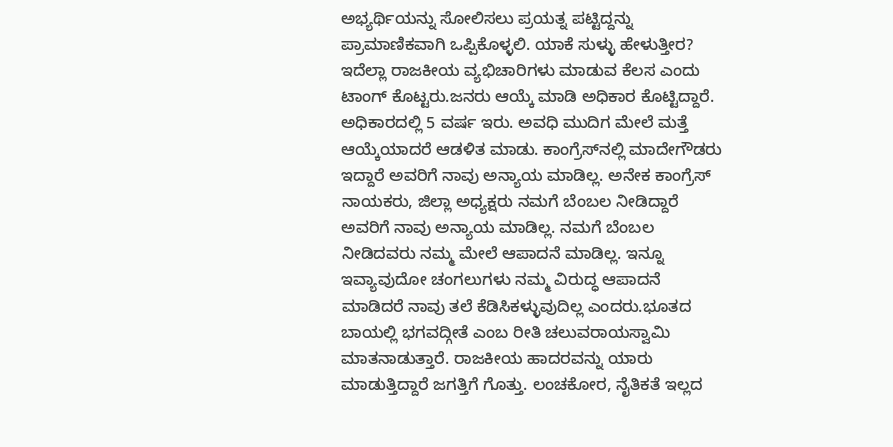ಅಭ್ಯರ್ಥಿಯನ್ನು ಸೋಲಿಸಲು ಪ್ರಯತ್ನ ಪಟ್ಟಿದ್ದನ್ನು ಪ್ರಾಮಾಣಿಕವಾಗಿ ಒಪ್ಪಿಕೊಳ್ಳಲಿ. ಯಾಕೆ ಸುಳ್ಳು ಹೇಳುತ್ತೀರ? ಇದೆಲ್ಲಾ ರಾಜಕೀಯ ವ್ಯಭಿಚಾರಿಗಳು ಮಾಡುವ ಕೆಲಸ ಎಂದು ಟಾಂಗ್ ಕೊಟ್ಟರು.ಜನರು ಆಯ್ಕೆ ಮಾಡಿ ಅಧಿಕಾರ ಕೊಟ್ಟಿದ್ದಾರೆ. ಅಧಿಕಾರದಲ್ಲಿ 5 ವರ್ಷ ಇರು. ಅವಧಿ ಮುದಿಗ ಮೇಲೆ ಮತ್ತೆ ಆಯ್ಕೆಯಾದರೆ ಆಡಳಿತ ಮಾಡು. ಕಾಂಗ್ರೆಸ್‍ನಲ್ಲಿ ಮಾದೇಗೌಡರು ಇದ್ದಾರೆ ಅವರಿಗೆ ನಾವು ಅನ್ಯಾಯ ಮಾಡಿಲ್ಲ. ಅನೇಕ ಕಾಂಗ್ರೆಸ್ ನಾಯಕರು, ಜಿಲ್ಲಾ ಅಧ್ಯಕ್ಷರು ನಮಗೆ ಬೆಂಬಲ ನೀಡಿದ್ದಾರೆ ಅವರಿಗೆ ನಾವು ಅನ್ಯಾಯ ಮಾಡಿಲ್ಲ. ನಮಗೆ ಬೆಂಬಲ ನೀಡಿದವರು ನಮ್ಮ ಮೇಲೆ ಆಪಾದನೆ ಮಾಡಿಲ್ಲ. ಇನ್ನೂ ಇವ್ಯಾವುದೋ ಚಂಗಲುಗಳು ನಮ್ಮ ವಿರುದ್ಧ ಆಪಾದನೆ ಮಾಡಿದರೆ ನಾವು ತಲೆ ಕೆಡಿಸಿಕಳ್ಳುವುದಿಲ್ಲ ಎಂದರು.ಭೂತದ ಬಾಯಲ್ಲಿ ಭಗವದ್ಗೀತೆ ಎಂಬ ರೀತಿ ಚಲುವರಾಯಸ್ವಾಮಿ ಮಾತನಾಡುತ್ತಾರೆ. ರಾಜಕೀಯ ಹಾದರವನ್ನು ಯಾರು ಮಾಡುತ್ತಿದ್ದಾರೆ ಜಗತ್ತಿಗೆ ಗೊತ್ತು. ಲಂಚಕೋರ, ನೈತಿಕತೆ ಇಲ್ಲದ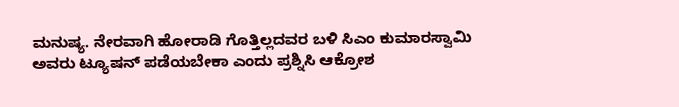ಮನುಷ್ಯ. ನೇರವಾಗಿ ಹೋರಾಡಿ ಗೊತ್ತಿಲ್ಲದವರ ಬಳಿ ಸಿಎಂ ಕುಮಾರಸ್ವಾಮಿ ಅವರು ಟ್ಯೂಷನ್ ಪಡೆಯಬೇಕಾ ಎಂದು ಪ್ರಶ್ನಿಸಿ ಆಕ್ರೋಶ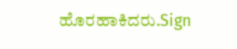ಹೊರಹಾಕಿದರು.Sign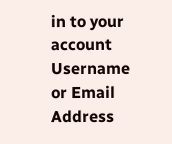in to your account
Username or Email Address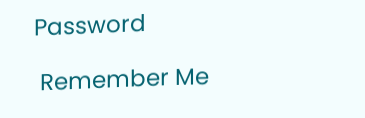Password

 Remember Me